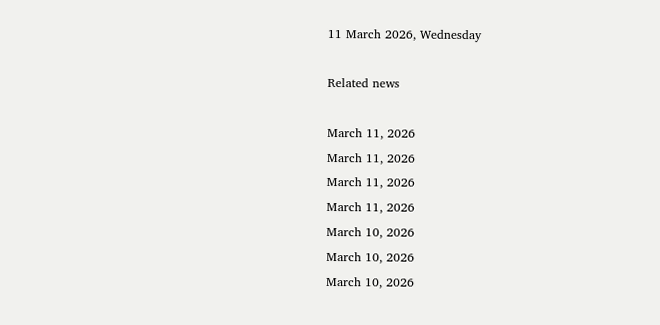11 March 2026, Wednesday

Related news

March 11, 2026
March 11, 2026
March 11, 2026
March 11, 2026
March 10, 2026
March 10, 2026
March 10, 2026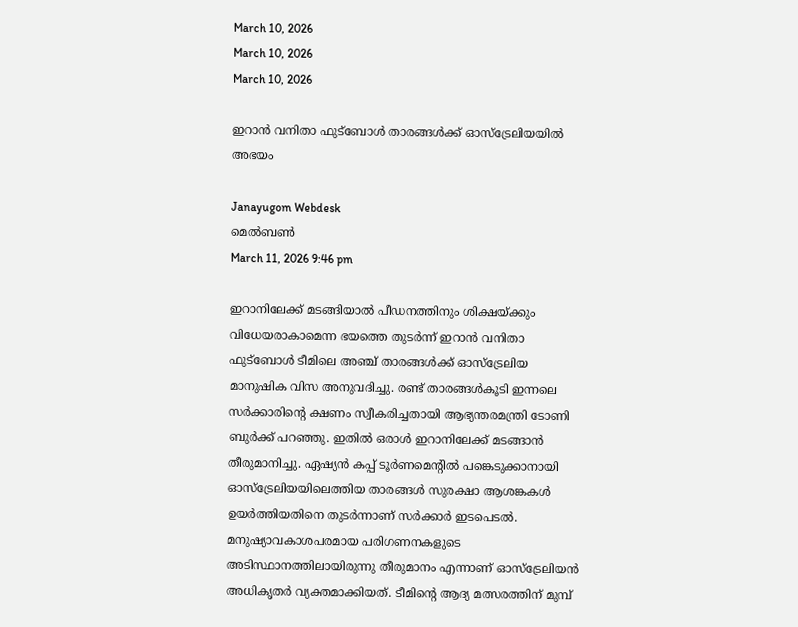March 10, 2026
March 10, 2026
March 10, 2026

ഇറാന്‍ വനിതാ ഫുട്ബോള്‍ താരങ്ങള്‍ക്ക് ഓസ്ട്രേലിയയില്‍ അഭയം

Janayugom Webdesk
മെൽബൺ
March 11, 2026 9:46 pm

ഇറാനിലേക്ക് മടങ്ങിയാൽ പീഡനത്തിനും ശിക്ഷയ്ക്കും വിധേയരാകാമെന്ന ഭയത്തെ തുടർന്ന് ഇറാന്‍ വനിതാ ഫുട്ബോൾ ടീമിലെ അഞ്ച് താരങ്ങൾക്ക് ഓസ്ട്രേലിയ മാനുഷിക വിസ അനുവദിച്ചു. രണ്ട് താരങ്ങള്‍കൂടി ഇന്നലെ സര്‍ക്കാരിന്റെ ക്ഷണം സ്വീകരിച്ചതായി ആഭ്യന്തരമന്ത്രി ടോണി ബുര്‍ക്ക് പറഞ്ഞു. ഇതില്‍ ഒരാള്‍ ഇറാനിലേക്ക് മടങ്ങാന്‍ തീരുമാനിച്ചു. ഏഷ്യൻ കപ്പ് ടൂർണമെന്റിൽ പങ്കെടുക്കാനായി ഓസ്ട്രേലിയയിലെത്തിയ താരങ്ങൾ സുരക്ഷാ ആശങ്കകൾ ഉയർത്തിയതിനെ തുടർന്നാണ് സർക്കാർ ഇടപെടൽ. മനുഷ്യാവകാശപരമായ പരിഗണനകളുടെ അടിസ്ഥാനത്തിലായിരുന്നു തീരുമാനം എന്നാണ് ഓസ്ട്രേലിയൻ അധികൃതർ വ്യക്തമാക്കിയത്. ടീമിന്റെ ആദ്യ മത്സരത്തിന് മുമ്പ്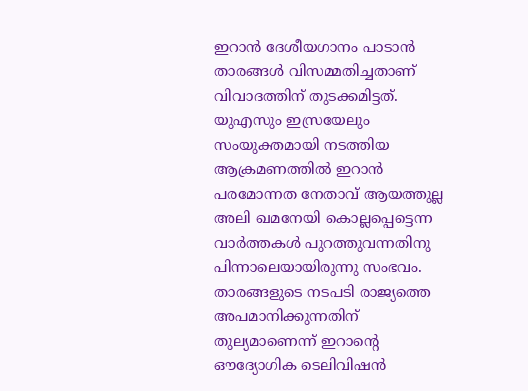ഇറാന്‍ ദേശീയഗാനം പാടാൻ താരങ്ങൾ വിസമ്മതിച്ചതാണ് വിവാദത്തിന് തുടക്കമിട്ടത്. യുഎസും ഇസ്രയേലും സംയുക്തമായി നടത്തിയ ആക്രമണത്തിൽ ഇറാന്‍ പരമോന്നത നേതാവ് ആയത്തുല്ല അലി ഖമനേയി കൊല്ലപ്പെട്ടെന്ന വാർത്തകൾ പുറത്തുവന്നതിനു പിന്നാലെയായിരുന്നു സംഭവം. താരങ്ങളുടെ നടപടി രാജ്യത്തെ അപമാനിക്കുന്നതിന് തുല്യമാണെന്ന് ഇറാന്റെ ഔദ്യോഗിക ടെലിവിഷൻ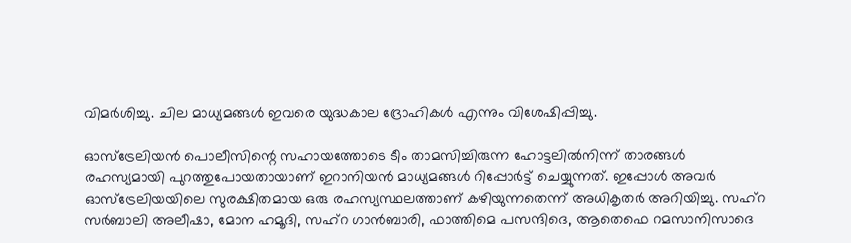വിമർശിച്ചു. ചില മാധ്യമങ്ങൾ ഇവരെ യുദ്ധകാല ദ്രോഹികൾ എന്നും വിശേഷിപ്പിച്ചു.

ഓസ്ട്രേലിയൻ പൊലീസിന്റെ സഹായത്തോടെ ടീം താമസിച്ചിരുന്ന ഹോട്ടലിൽനിന്ന് താരങ്ങൾ രഹസ്യമായി പുറത്തുപോയതായാണ് ഇറാനിയൻ മാധ്യമങ്ങൾ റിപ്പോർട്ട് ചെയ്യുന്നത്. ഇപ്പോൾ അവർ ഓസ്ട്രേലിയയിലെ സുരക്ഷിതമായ ഒരു രഹസ്യസ്ഥലത്താണ് കഴിയുന്നതെന്ന് അധികൃതർ അറിയിച്ചു. സഹ്‌റ സർബാലി അലീഷാ, മോന ഹമൂദി, സഹ്‌റ ഗാൻബാരി, ഫാത്തിമെ പസന്ദിദെ, ആതെഫെ റമസാനിസാദെ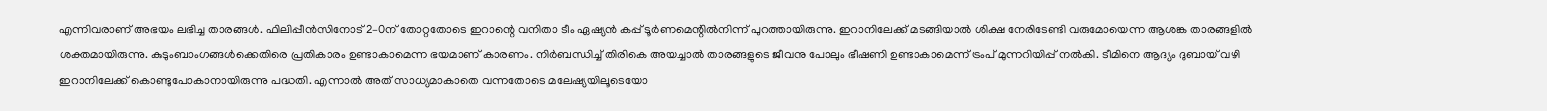എന്നിവരാണ് അഭയം ലഭിച്ച താരങ്ങൾ. ഫിലിപ്പീൻസിനോട് 2–0ന് തോറ്റതോടെ ഇറാന്റെ വനിതാ ടീം ഏഷ്യൻ കപ്പ് ടൂർണമെന്റിൽനിന്ന് പുറത്തായിരുന്നു. ഇറാനിലേക്ക് മടങ്ങിയാൽ ശിക്ഷ നേരിടേണ്ടി വരുമോയെന്ന ആശങ്ക താരങ്ങളിൽ ശക്തമായിരുന്നു. കുടുംബാംഗങ്ങൾക്കെതിരെ പ്രതികാരം ഉണ്ടാകാമെന്ന ഭയമാണ് കാരണം. നിർബന്ധിച്ച് തിരികെ അയച്ചാൽ താരങ്ങളുടെ ജീവനു പോലും ഭീഷണി ഉണ്ടാകാമെന്ന് ട്രംപ് മുന്നറിയിപ്പ് നൽകി. ടീമിനെ ആദ്യം ദുബായ് വഴി ഇറാനിലേക്ക് കൊണ്ടുപോകാനായിരുന്നു പദ്ധതി. എന്നാൽ അത് സാധ്യമാകാതെ വന്നതോടെ മലേഷ്യയിലൂടെയോ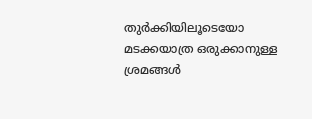തുർക്കിയിലൂടെയോ മടക്കയാത്ര ഒരുക്കാനുള്ള ശ്രമങ്ങൾ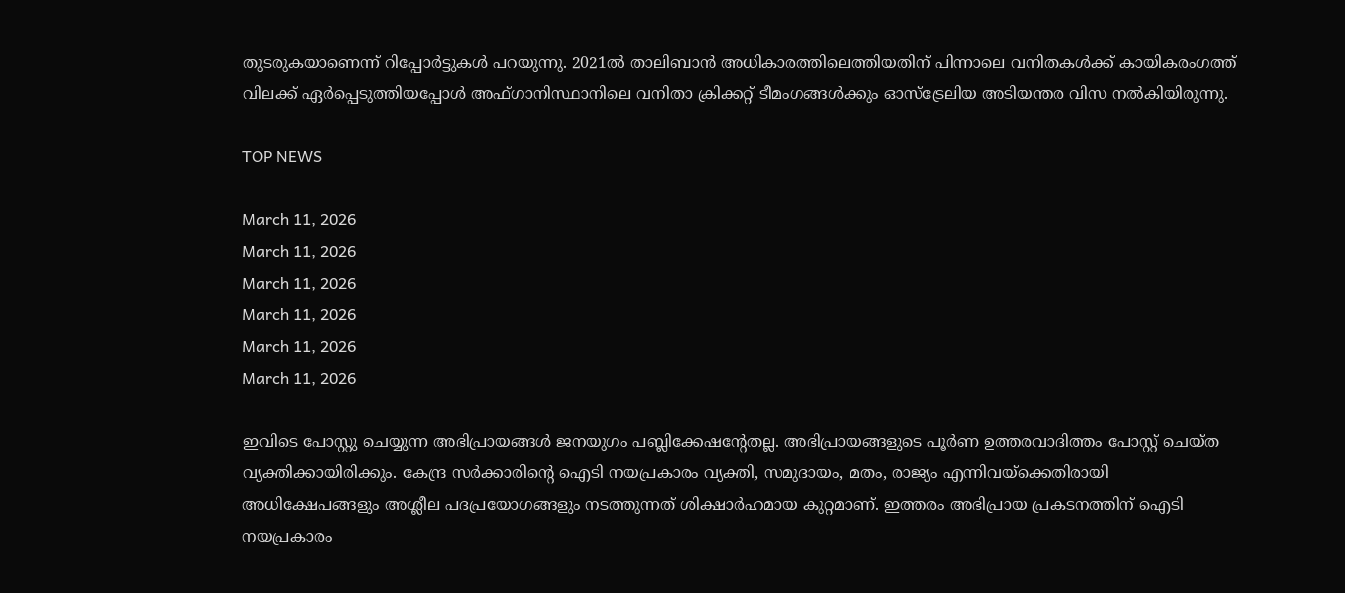തുടരുകയാണെന്ന് റിപ്പോർട്ടുകൾ പറയുന്നു. 2021ൽ താലിബാൻ അധികാരത്തിലെത്തിയതിന് പിന്നാലെ വനിതകൾക്ക് കായികരംഗത്ത് വിലക്ക് ഏർപ്പെടുത്തിയപ്പോൾ അഫ്ഗാനിസ്ഥാനിലെ വനിതാ ക്രിക്കറ്റ് ടീമംഗങ്ങൾക്കും ഓസ്ട്രേലിയ അടിയന്തര വിസ നൽകിയിരുന്നു.

TOP NEWS

March 11, 2026
March 11, 2026
March 11, 2026
March 11, 2026
March 11, 2026
March 11, 2026

ഇവിടെ പോസ്റ്റു ചെയ്യുന്ന അഭിപ്രായങ്ങള്‍ ജനയുഗം പബ്ലിക്കേഷന്റേതല്ല. അഭിപ്രായങ്ങളുടെ പൂര്‍ണ ഉത്തരവാദിത്തം പോസ്റ്റ് ചെയ്ത വ്യക്തിക്കായിരിക്കും. കേന്ദ്ര സര്‍ക്കാരിന്റെ ഐടി നയപ്രകാരം വ്യക്തി, സമുദായം, മതം, രാജ്യം എന്നിവയ്‌ക്കെതിരായി അധിക്ഷേപങ്ങളും അശ്ലീല പദപ്രയോഗങ്ങളും നടത്തുന്നത് ശിക്ഷാര്‍ഹമായ കുറ്റമാണ്. ഇത്തരം അഭിപ്രായ പ്രകടനത്തിന് ഐടി നയപ്രകാരം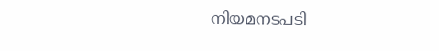നിയമനടപടി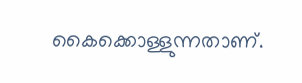കൈക്കൊള്ളുന്നതാണ്.